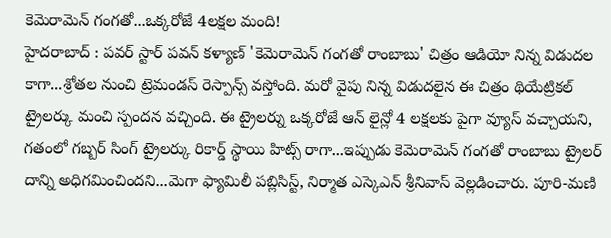కెమెరామెన్ గంగతో...ఒక్కరోజే 4లక్షల మంది!
హైదరాబాద్ : పవర్ స్టార్ పవన్ కళ్యాణ్ 'కెమెరామెన్ గంగతో రాంబాబు' చిత్రం ఆడియో నిన్న విడుదల కాగా...శ్రోతల నుంచి ట్రెమండస్ రెస్పాన్స్ వస్తోంది. మరో వైపు నిన్న విడుదలైన ఈ చిత్రం థియేట్రికల్ ట్రైలర్కు మంచి స్పందన వచ్చింది. ఈ ట్రైలర్ను ఒక్కరోజే ఆన్ లైన్లో 4 లక్షలకు పైగా వ్యూస్ వచ్చాయని, గతంలో గబ్బర్ సింగ్ ట్రైలర్కు రికార్డ్ స్థాయి హిట్స్ రాగా...ఇప్పుడు కెమెరామెన్ గంగతో రాంబాబు ట్రైలర్ దాన్ని అధిగమించిందని...మెగా ఫ్యామిలీ పబ్లిసిస్ట్, నిర్మాత ఎస్కెఎన్ శ్రీనివాస్ వెల్లడించారు. పూరి-మణి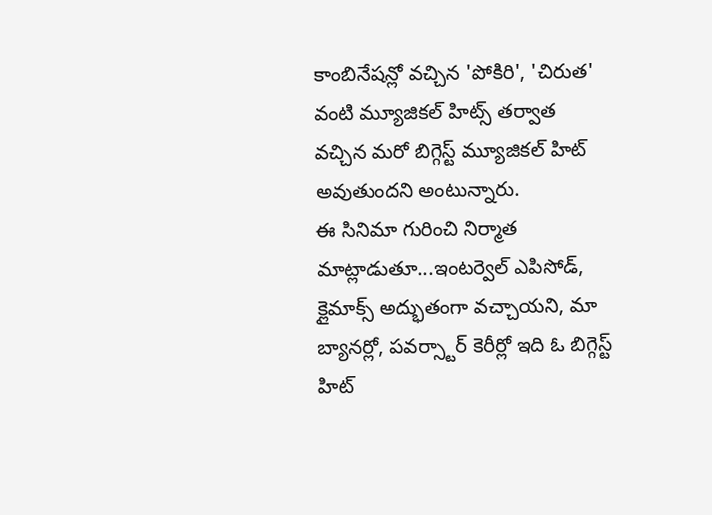కాంబినేషన్లో వచ్చిన 'పోకిరి', 'చిరుత' వంటి మ్యూజికల్ హిట్స్ తర్వాత వచ్చిన మరో బిగ్గెస్ట్ మ్యూజికల్ హిట్ అవుతుందని అంటున్నారు.
ఈ సినిమా గురించి నిర్మాత మాట్లాడుతూ...ఇంటర్వెల్ ఎపిసోడ్, క్లైమాక్స్ అద్భుతంగా వచ్చాయని, మా బ్యానర్లో, పవర్స్టార్ కెరీర్లో ఇది ఓ బిగ్గెస్ట్ హిట్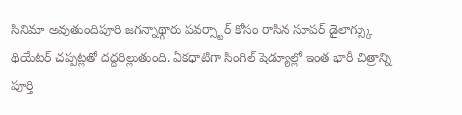సినిమా అవుతుందిపూరి జగన్నాథ్గారు పవర్స్టార్ కోసం రాసిన సూపర్ డైలాగ్స్కు థియేటర్ చప్పట్లతో దద్దరిల్లుతుంది. ఏకధాటిగా సింగిల్ షెడ్యూల్లో ఇంత భారీ చిత్రాన్ని పూర్తి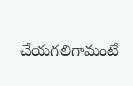చేయగలిగామంటే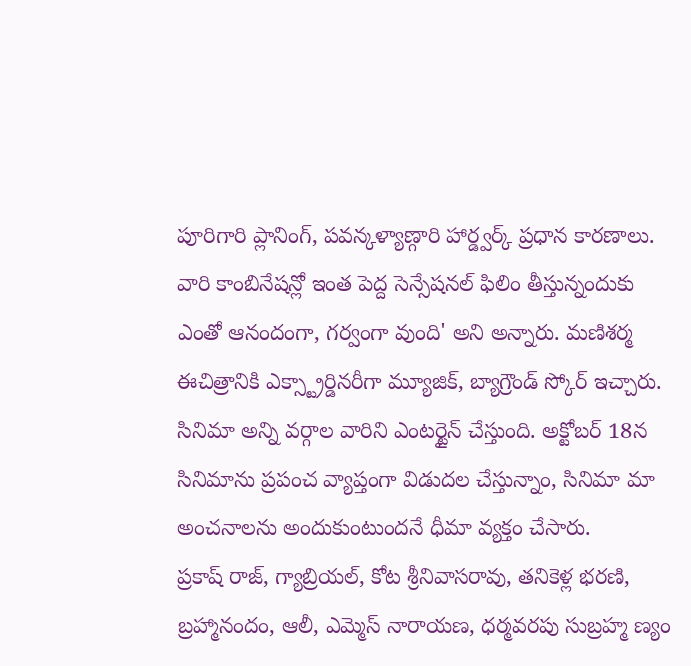పూరిగారి ప్లానింగ్, పవన్కళ్యాణ్గారి హార్డ్వర్క్ ప్రధాన కారణాలు. వారి కాంబినేషన్లో ఇంత పెద్ద సెన్సేషనల్ ఫిలిం తీస్తున్నందుకు ఎంతో ఆనందంగా, గర్వంగా వుంది' అని అన్నారు. మణిశర్మ ఈచిత్రానికి ఎక్స్ట్రార్డినరీగా మ్యూజిక్, బ్యాగ్రౌండ్ స్కోర్ ఇచ్చారు. సినిమా అన్ని వర్గాల వారిని ఎంటర్టైన్ చేస్తుంది. అక్టోబర్ 18న సినిమాను ప్రపంచ వ్యాప్తంగా విడుదల చేస్తున్నాం, సినిమా మా అంచనాలను అందుకుంటుందనే ధీమా వ్యక్తం చేసారు.
ప్రకాష్ రాజ్, గ్యాబ్రియల్, కోట శ్రీనివాసరావు, తనికెళ్ల భరణి, బ్రహ్మానందం, ఆలీ, ఎమ్మెస్ నారాయణ, ధర్మవరపు సుబ్రహ్మ ణ్యం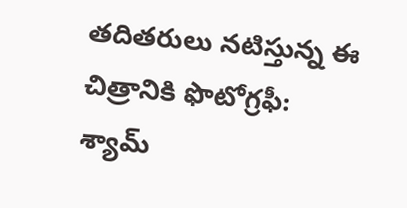తదితరులు నటిస్తున్న ఈ చిత్రానికి ఫొటోగ్రఫీ: శ్యామ్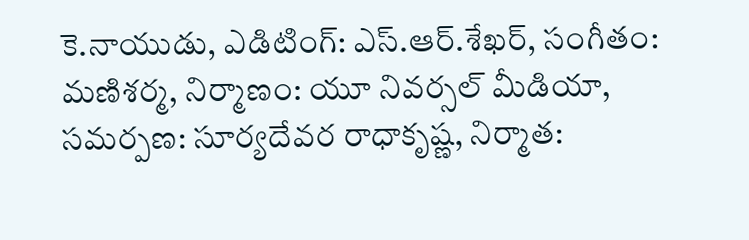కె.నాయుడు, ఎడిటింగ్: ఎస్.ఆర్.శేఖర్, సంగీతం: మణిశర్మ, నిర్మాణం: యూ నివర్సల్ మీడియా, సమర్పణ: సూర్యదేవర రాధాకృష్ణ, నిర్మాత: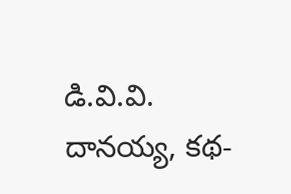డి.వి.వి. దానయ్య, కథ-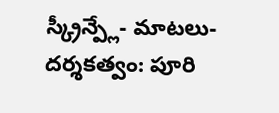స్క్రీన్ప్లే- మాటలు-దర్శకత్వం: పూరి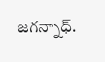జగన్నాధ్.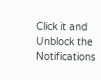Click it and Unblock the Notifications